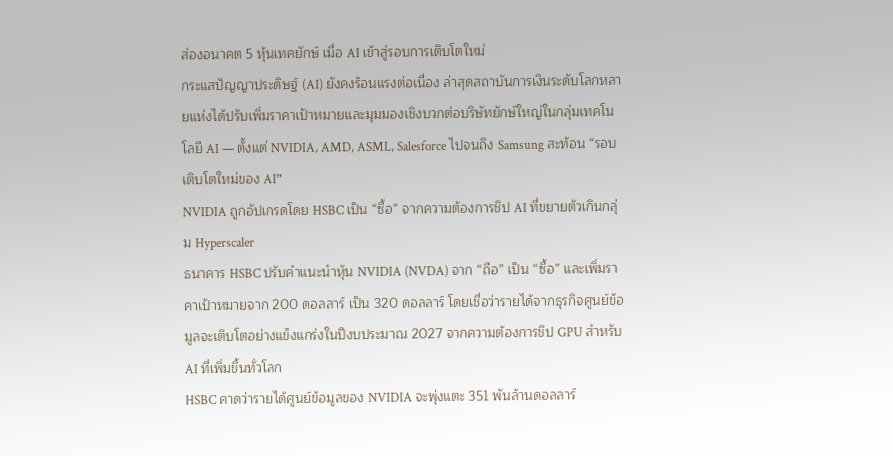ส่องอนาคต 5 หุ้นเทคยักษ์ เมื่อ AI เข้าสู่รอบการเติบโตใหม่
กระแสปัญญาประดิษฐ์ (AI) ยังคงร้อนแรงต่อเนื่อง ล่าสุดสถาบันการเงินระดับโลกหลายแห่งได้ปรับเพิ่มราคาเป้าหมายและมุมมองเชิงบวกต่อบริษัทยักษ์ใหญ่ในกลุ่มเทคโนโลยี AI — ตั้งแต่ NVIDIA, AMD, ASML, Salesforce ไปจนถึง Samsung สะท้อน “รอบเติบโตใหม่ของ AI”
NVIDIA ถูกอัปเกรดโดย HSBC เป็น “ซื้อ” จากความต้องการชิป AI ที่ขยายตัวเกินกลุ่ม Hyperscaler
ธนาคาร HSBC ปรับคำแนะนำหุ้น NVIDIA (NVDA) จาก “ถือ” เป็น “ซื้อ” และเพิ่มราคาเป้าหมายจาก 200 ดอลลาร์ เป็น 320 ดอลลาร์ โดยเชื่อว่ารายได้จากธุรกิจศูนย์ข้อมูลจะเติบโตอย่างแข็งแกร่งในปีงบประมาณ 2027 จากความต้องการชิป GPU สำหรับ AI ที่เพิ่มขึ้นทั่วโลก
HSBC คาดว่ารายได้ศูนย์ข้อมูลของ NVIDIA จะพุ่งแตะ 351 พันล้านดอลลาร์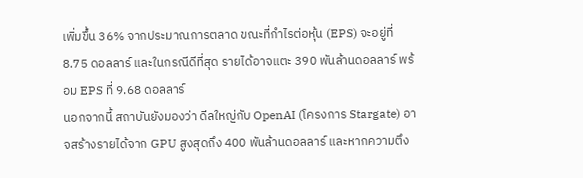เพิ่มขึ้น 36% จากประมาณการตลาด ขณะที่กำไรต่อหุ้น (EPS) จะอยู่ที่ 8.75 ดอลลาร์ และในกรณีดีที่สุด รายได้อาจแตะ 390 พันล้านดอลลาร์ พร้อม EPS ที่ 9.68 ดอลลาร์
นอกจากนี้ สถาบันยังมองว่า ดีลใหญ่กับ OpenAI (โครงการ Stargate) อาจสร้างรายได้จาก GPU สูงสุดถึง 400 พันล้านดอลลาร์ และหากความตึง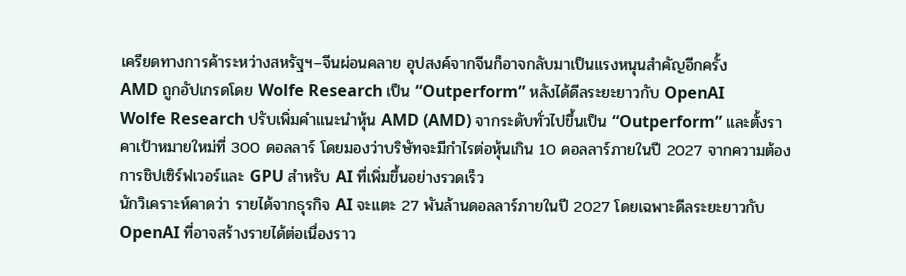เครียดทางการค้าระหว่างสหรัฐฯ–จีนผ่อนคลาย อุปสงค์จากจีนก็อาจกลับมาเป็นแรงหนุนสำคัญอีกครั้ง
AMD ถูกอัปเกรดโดย Wolfe Research เป็น “Outperform” หลังได้ดีลระยะยาวกับ OpenAI
Wolfe Research ปรับเพิ่มคำแนะนำหุ้น AMD (AMD) จากระดับทั่วไปขึ้นเป็น “Outperform” และตั้งราคาเป้าหมายใหม่ที่ 300 ดอลลาร์ โดยมองว่าบริษัทจะมีกำไรต่อหุ้นเกิน 10 ดอลลาร์ภายในปี 2027 จากความต้องการชิปเซิร์ฟเวอร์และ GPU สำหรับ AI ที่เพิ่มขึ้นอย่างรวดเร็ว
นักวิเคราะห์คาดว่า รายได้จากธุรกิจ AI จะแตะ 27 พันล้านดอลลาร์ภายในปี 2027 โดยเฉพาะดีลระยะยาวกับ OpenAI ที่อาจสร้างรายได้ต่อเนื่องราว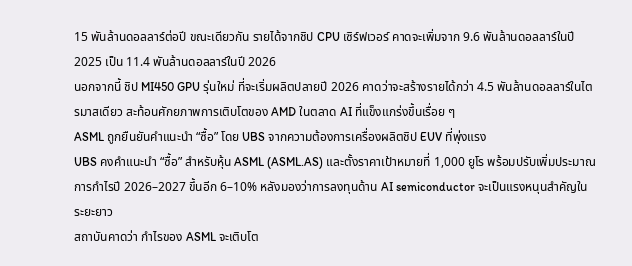15 พันล้านดอลลาร์ต่อปี ขณะเดียวกัน รายได้จากชิป CPU เซิร์ฟเวอร์ คาดจะเพิ่มจาก 9.6 พันล้านดอลลาร์ในปี 2025 เป็น 11.4 พันล้านดอลลาร์ในปี 2026
นอกจากนี้ ชิป MI450 GPU รุ่นใหม่ ที่จะเริ่มผลิตปลายปี 2026 คาดว่าจะสร้างรายได้กว่า 4.5 พันล้านดอลลาร์ในไตรมาสเดียว สะท้อนศักยภาพการเติบโตของ AMD ในตลาด AI ที่แข็งแกร่งขึ้นเรื่อย ๆ
ASML ถูกยืนยันคำแนะนำ “ซื้อ” โดย UBS จากความต้องการเครื่องผลิตชิป EUV ที่พุ่งแรง
UBS คงคำแนะนำ “ซื้อ” สำหรับหุ้น ASML (ASML.AS) และตั้งราคาเป้าหมายที่ 1,000 ยูโร พร้อมปรับเพิ่มประมาณการกำไรปี 2026–2027 ขึ้นอีก 6–10% หลังมองว่าการลงทุนด้าน AI semiconductor จะเป็นแรงหนุนสำคัญในระยะยาว
สถาบันคาดว่า กำไรของ ASML จะเติบโต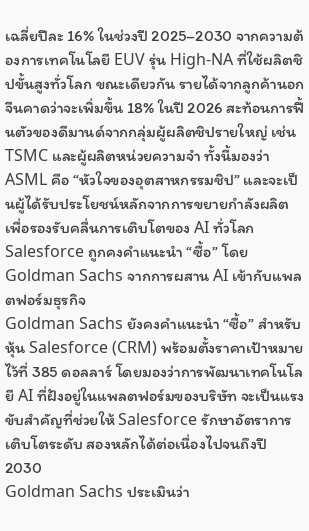เฉลี่ยปีละ 16% ในช่วงปี 2025–2030 จากความต้องการเทคโนโลยี EUV รุ่น High-NA ที่ใช้ผลิตชิปขั้นสูงทั่วโลก ขณะเดียวกัน รายได้จากลูกค้านอกจีนคาดว่าจะเพิ่มขึ้น 18% ในปี 2026 สะท้อนการฟื้นตัวของดีมานด์จากกลุ่มผู้ผลิตชิปรายใหญ่ เช่น TSMC และผู้ผลิตหน่วยความจำ ทั้งนี้มองว่า ASML คือ “หัวใจของอุตสาหกรรมชิป” และจะเป็นผู้ได้รับประโยชน์หลักจากการขยายกำลังผลิตเพื่อรองรับคลื่นการเติบโตของ AI ทั่วโลก
Salesforce ถูกคงคำแนะนำ “ซื้อ” โดย Goldman Sachs จากการผสาน AI เข้ากับแพลตฟอร์มธุรกิจ
Goldman Sachs ยังคงคำแนะนำ “ซื้อ” สำหรับหุ้น Salesforce (CRM) พร้อมตั้งราคาเป้าหมายไว้ที่ 385 ดอลลาร์ โดยมองว่าการพัฒนาเทคโนโลยี AI ที่ฝังอยู่ในแพลตฟอร์มของบริษัท จะเป็นแรงขับสำคัญที่ช่วยให้ Salesforce รักษาอัตราการเติบโตระดับ สองหลักได้ต่อเนื่องไปจนถึงปี 2030
Goldman Sachs ประเมินว่า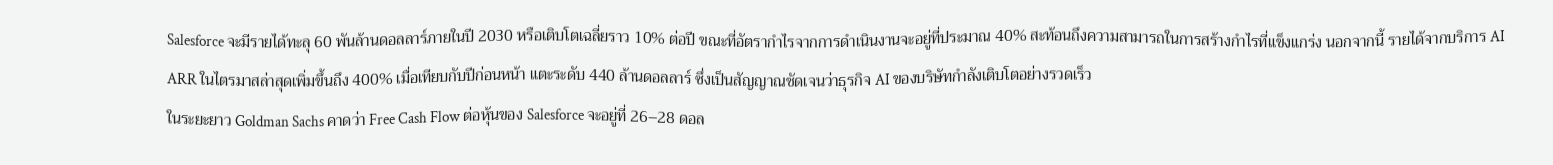Salesforce จะมีรายได้ทะลุ 60 พันล้านดอลลาร์ภายในปี 2030 หรือเติบโตเฉลี่ยราว 10% ต่อปี ขณะที่อัตรากำไรจากการดำเนินงานจะอยู่ที่ประมาณ 40% สะท้อนถึงความสามารถในการสร้างกำไรที่แข็งแกร่ง นอกจากนี้ รายได้จากบริการ AI ARR ในไตรมาสล่าสุดเพิ่มขึ้นถึง 400% เมื่อเทียบกับปีก่อนหน้า แตะระดับ 440 ล้านดอลลาร์ ซึ่งเป็นสัญญาณชัดเจนว่าธุรกิจ AI ของบริษัทกำลังเติบโตอย่างรวดเร็ว
ในระยะยาว Goldman Sachs คาดว่า Free Cash Flow ต่อหุ้นของ Salesforce จะอยู่ที่ 26–28 ดอล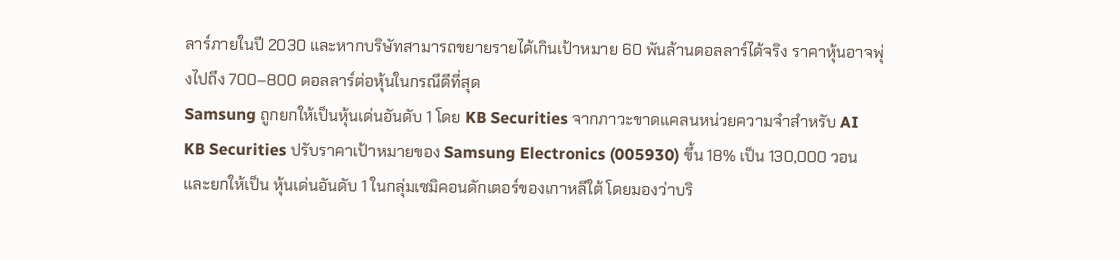ลาร์ภายในปี 2030 และหากบริษัทสามารถขยายรายได้เกินเป้าหมาย 60 พันล้านดอลลาร์ได้จริง ราคาหุ้นอาจพุ่งไปถึง 700–800 ดอลลาร์ต่อหุ้นในกรณีดีที่สุด
Samsung ถูกยกให้เป็นหุ้นเด่นอันดับ 1 โดย KB Securities จากภาวะขาดแคลนหน่วยความจำสำหรับ AI
KB Securities ปรับราคาเป้าหมายของ Samsung Electronics (005930) ขึ้น 18% เป็น 130,000 วอน และยกให้เป็น หุ้นเด่นอันดับ 1 ในกลุ่มเซมิคอนดักเตอร์ของเกาหลีใต้ โดยมองว่าบริ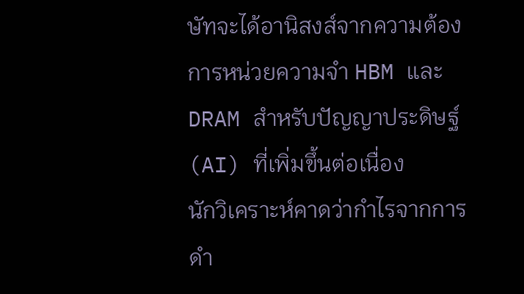ษัทจะได้อานิสงส์จากความต้องการหน่วยความจำ HBM และ DRAM สำหรับปัญญาประดิษฐ์ (AI) ที่เพิ่มขึ้นต่อเนื่อง
นักวิเคราะห์คาดว่ากำไรจากการดำ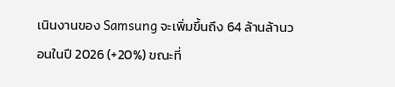เนินงานของ Samsung จะเพิ่มขึ้นถึง 64 ล้านล้านวอนในปี 2026 (+20%) ขณะที่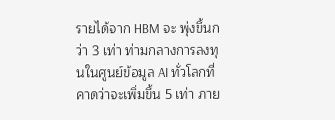รายได้จาก HBM จะ พุ่งขึ้นกว่า 3 เท่า ท่ามกลางการลงทุนในศูนย์ข้อมูล AI ทั่วโลกที่คาดว่าจะเพิ่มขึ้น 5 เท่า ภาย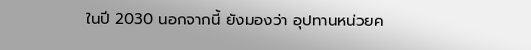ในปี 2030 นอกจากนี้ ยังมองว่า อุปทานหน่วยค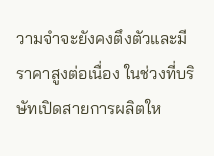วามจำจะยังคงตึงตัวและมีราคาสูงต่อเนื่อง ในช่วงที่บริษัทเปิดสายการผลิตให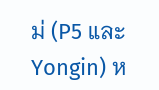ม่ (P5 และ Yongin) ห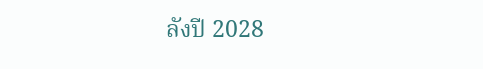ลังปี 2028